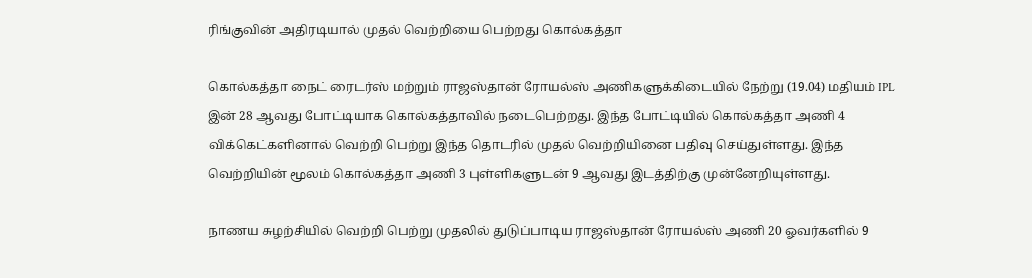ரிங்குவின் அதிரடியால் முதல் வெற்றியை பெற்றது கொல்கத்தா

கொல்கத்தா நைட் ரைடர்ஸ் மற்றும் ராஜஸ்தான் ரோயல்ஸ் அணிகளுக்கிடையில் நேற்று (19.04) மதியம் IPL இன் 28 ஆவது போட்டியாக கொல்கத்தாவில் நடைபெற்றது. இந்த போட்டியில் கொல்கத்தா அணி 4 விக்கெட்களினால் வெற்றி பெற்று இந்த தொடரில் முதல் வெற்றியினை பதிவு செய்துள்ளது. இந்த வெற்றியின் மூலம் கொல்கத்தா அணி 3 புள்ளிகளுடன் 9 ஆவது இடத்திற்கு முன்னேறியுள்ளது.

நாணய சுழற்சியில் வெற்றி பெற்று முதலில் துடுப்பாடிய ராஜஸ்தான் ரோயல்ஸ் அணி 20 ஓவர்களில் 9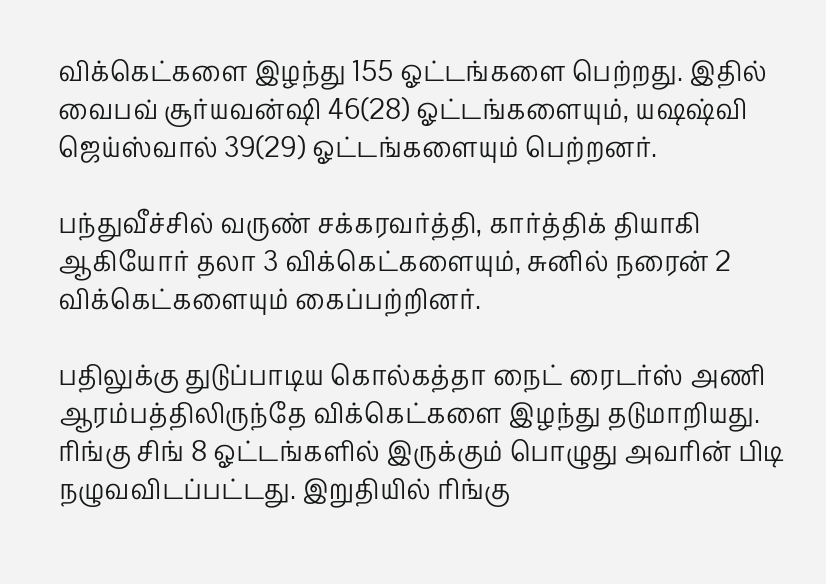விக்கெட்களை இழந்து 155 ஓட்டங்களை பெற்றது. இதில் வைபவ் சூர்யவன்ஷி 46(28) ஓட்டங்களையும், யஷஷ்வி ஜெய்ஸ்வால் 39(29) ஓட்டங்களையும் பெற்றனர்.

பந்துவீச்சில் வருண் சக்கரவர்த்தி, கார்த்திக் தியாகி ஆகியோர் தலா 3 விக்கெட்களையும், சுனில் நரைன் 2 விக்கெட்களையும் கைப்பற்றினர்.

பதிலுக்கு துடுப்பாடிய கொல்கத்தா நைட் ரைடர்ஸ் அணி ஆரம்பத்திலிருந்தே விக்கெட்களை இழந்து தடுமாறியது. ரிங்கு சிங் 8 ஓட்டங்களில் இருக்கும் பொழுது அவரின் பிடி நழுவவிடப்பட்டது. இறுதியில் ரிங்கு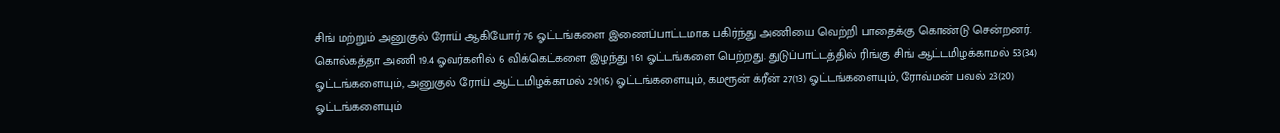சிங் மற்றும் அனுகுல் ரோய் ஆகியோர் 76 ஓட்டங்களை இணைப்பாட்டமாக பகிர்ந்து அணியை வெற்றி பாதைக்கு கொண்டு சென்றனர். கொல்கத்தா அணி 19.4 ஓவர்களில் 6 விக்கெட்களை இழந்து 161 ஓட்டங்களை பெற்றது. துடுப்பாட்டத்தில் ரிங்கு சிங் ஆட்டமிழக்காமல் 53(34) ஓட்டங்களையும், அனுகுல் ரோய் ஆட்டமிழக்காமல் 29(16) ஓட்டங்களையும், கமரூன் க்ரீன் 27(13) ஓட்டங்களையும், ரோவ்மன் பவல் 23(20) ஓட்டங்களையும்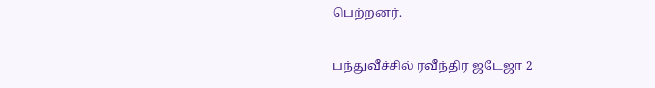பெற்றனர்.

பந்துவீச்சில் ரவீந்திர ஜடேஜா 2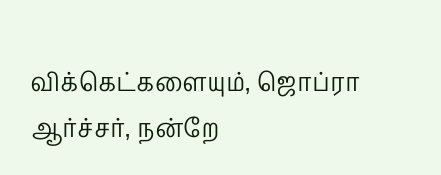விக்கெட்களையும், ஜொப்ரா ஆர்ச்சர், நன்றே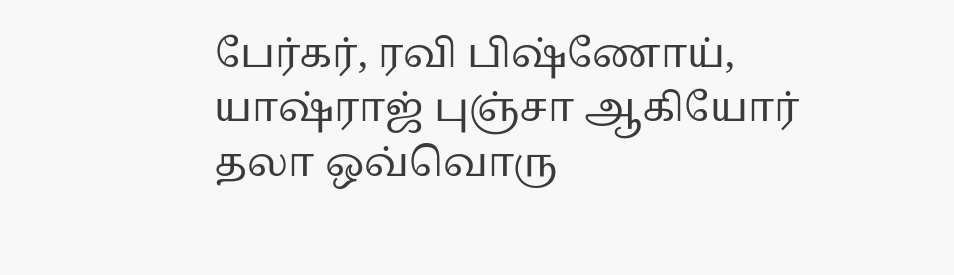பேர்கர், ரவி பிஷ்ணோய், யாஷ்ராஜ் புஞ்சா ஆகியோர் தலா ஒவ்வொரு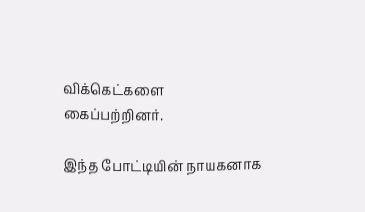விக்கெட்களை கைப்பற்றினர்.

இந்த போட்டியின் நாயகனாக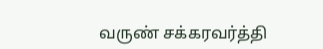வருண் சக்கரவர்த்தி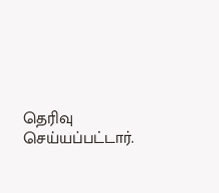தெரிவு செய்யப்பட்டார்.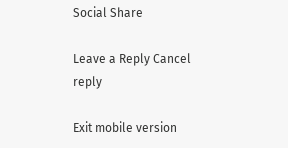Social Share

Leave a Reply Cancel reply

Exit mobile version